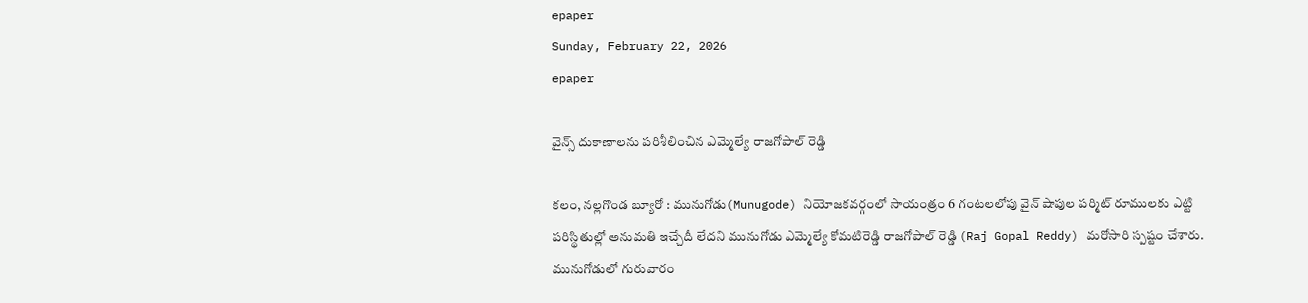epaper
Sunday, February 22, 2026
epaper

వైన్స్ దుకాణాలను పరిశీలించిన ఎమ్మెల్యే రాజగోపాల్ రెడ్డి

కలం, నల్లగొండ బ్యూరో : మునుగోడు(Munugode) నియోజకవర్గంలో సాయంత్రం 6 గంటలలోపు వైన్ షాపుల పర్మిట్ రూములకు ఎట్టి పరిస్థితుల్లో అనుమతి ఇచ్చేదీ లేదని మునుగోడు ఎమ్మెల్యే కోమటిరెడ్డి రాజగోపాల్ రెడ్డి (Raj Gopal Reddy) మరోసారి స్పష్టం చేశారు. మునుగోడులో గురువారం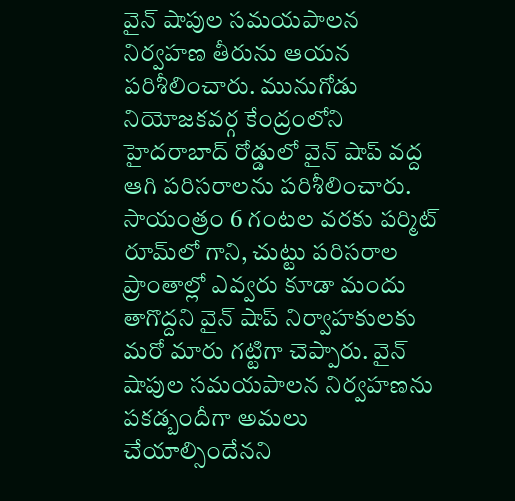వైన్ షాపుల సమయపాలన నిర్వహణ తీరును ఆయన పరిశీలించారు. మునుగోడు నియోజకవర్గ కేంద్రంలోని హైదరాబాద్ రోడ్డులో వైన్ షాప్ వద్ద ఆగి పరిసరాలను పరిశీలించారు. సాయంత్రం 6 గంటల వరకు పర్మిట్ రూమ్‌లో గాని, చుట్టు పరిసరాల ప్రాంతాల్లో ఎవ్వరు కూడా మందు తాగొద్దని వైన్ షాప్ నిర్వాహకులకు మరో మారు గట్టిగా చెప్పారు. వైన్ షాపుల సమయపాలన నిర్వహణను పకడ్బందీగా అమలు చేయాల్సిందేనని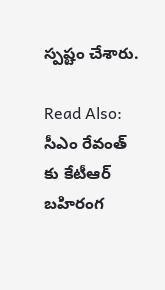స్పష్టం చేశారు.

Read Also: సీఎం రేవంత్ కు కేటీఆర్ బహిరంగ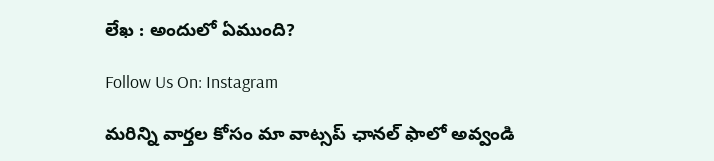లేఖ : అందులో ఏముంది?

Follow Us On: Instagram

మ‌రిన్ని వార్త‌ల కోసం మా వాట్స‌ప్ ఛాన‌ల్ ఫాలో అవ్వండి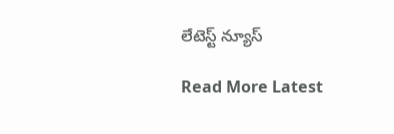లేటెస్ట్ న్యూస్‌

Read More Latest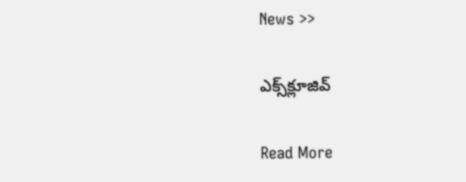News >>

ఎక్స్‌క్లూజివ్‌

Read More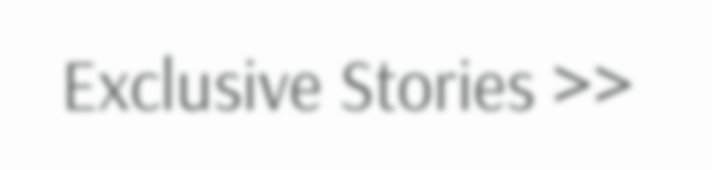Exclusive Stories >>